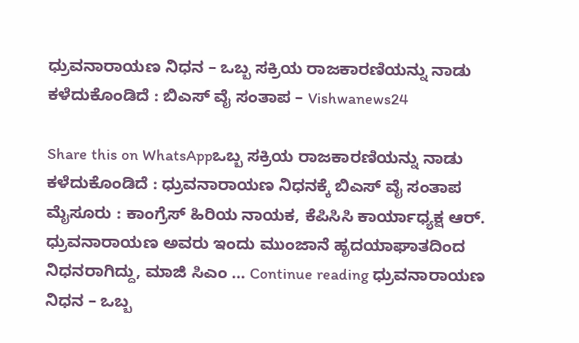ಧ್ರುವನಾರಾಯಣ ನಿಧನ – ಒಬ್ಬ ಸಕ್ರಿಯ ರಾಜಕಾರಣಿಯನ್ನು ನಾಡು ಕಳೆದುಕೊಂಡಿದೆ : ಬಿಎಸ್ ವೈ ಸಂತಾಪ – Vishwanews24

Share this on WhatsAppಒಬ್ಬ ಸಕ್ರಿಯ ರಾಜಕಾರಣಿಯನ್ನು ನಾಡು ಕಳೆದುಕೊಂಡಿದೆ : ಧ್ರುವನಾರಾಯಣ ನಿಧನಕ್ಕೆ ಬಿಎಸ್ ವೈ ಸಂತಾಪ ಮೈಸೂರು : ಕಾಂಗ್ರೆಸ್ ಹಿರಿಯ ನಾಯಕ, ಕೆಪಿಸಿಸಿ ಕಾರ್ಯಾಧ್ಯಕ್ಷ ಆರ್. ಧ್ರುವನಾರಾಯಣ ಅವರು ಇಂದು ಮುಂಜಾನೆ ಹೃದಯಾಘಾತದಿಂದ ನಿಧನರಾಗಿದ್ದು, ಮಾಜಿ ಸಿಎಂ … Continue reading ಧ್ರುವನಾರಾಯಣ ನಿಧನ – ಒಬ್ಬ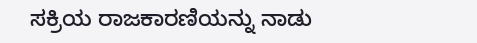ಸಕ್ರಿಯ ರಾಜಕಾರಣಿಯನ್ನು ನಾಡು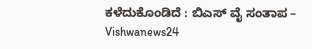ಕಳೆದುಕೊಂಡಿದೆ : ಬಿಎಸ್ ವೈ ಸಂತಾಪ – Vishwanews24